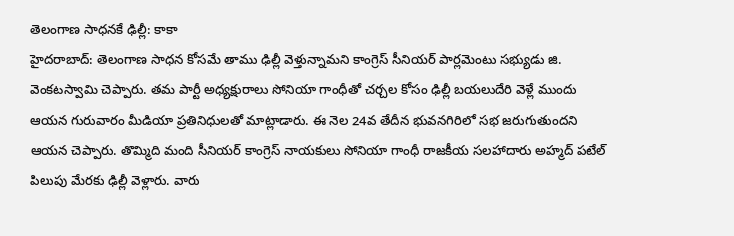తెలంగాణ సాధనకే ఢిల్లీ: కాకా
హైదరాబాద్: తెలంగాణ సాధన కోసమే తాము ఢిల్లీ వెళ్తున్నామని కాంగ్రెస్ సీనియర్ పార్లమెంటు సభ్యుడు జి. వెంకటస్వామి చెప్పారు. తమ పార్టీ అధ్యక్షురాలు సోనియా గాంధీతో చర్చల కోసం ఢిల్లీ బయలుదేరి వెళ్లే ముందు ఆయన గురువారం మీడియా ప్రతినిధులతో మాట్లాడారు. ఈ నెల 24వ తేదీన భువనగిరిలో సభ జరుగుతుందని ఆయన చెప్పారు. తొమ్మిది మంది సీనియర్ కాంగ్రెస్ నాయకులు సోనియా గాంధీ రాజకీయ సలహాదారు అహ్మద్ పటేల్ పిలుపు మేరకు ఢిల్లీ వెళ్లారు. వారు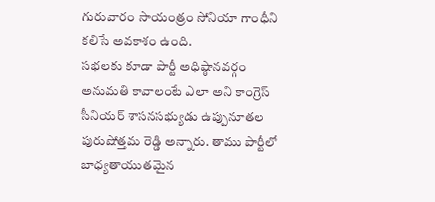గురువారం సాయంత్రం సోనియా గాంధీని కలిసే అవకాశం ఉంది.
సభలకు కూడా పార్టీ అధిష్ఠానవర్గం అనుమతి కావాలంటే ఎలా అని కాంగ్రెస్ సీనియర్ శాసనసభ్యుడు ఉప్పునూతల పురుషోత్తమ రెడ్డి అన్నారు. తాము పార్టీలో బాధ్యతాయుతమైన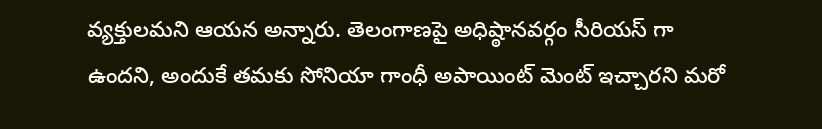వ్యక్తులమని ఆయన అన్నారు. తెలంగాణపై అధిష్ఠానవర్గం సీరియస్ గా ఉందని, అందుకే తమకు సోనియా గాంధీ అపాయింట్ మెంట్ ఇచ్చారని మరో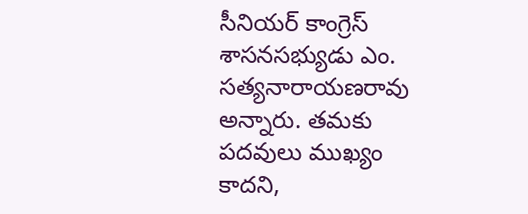సీనియర్ కాంగ్రెస్ శాసనసభ్యుడు ఎం. సత్యనారాయణరావు అన్నారు. తమకు పదవులు ముఖ్యం కాదని,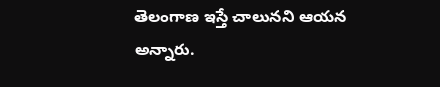తెలంగాణ ఇస్తే చాలునని ఆయన అన్నారు.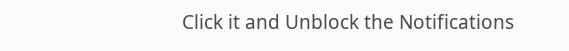Click it and Unblock the Notifications